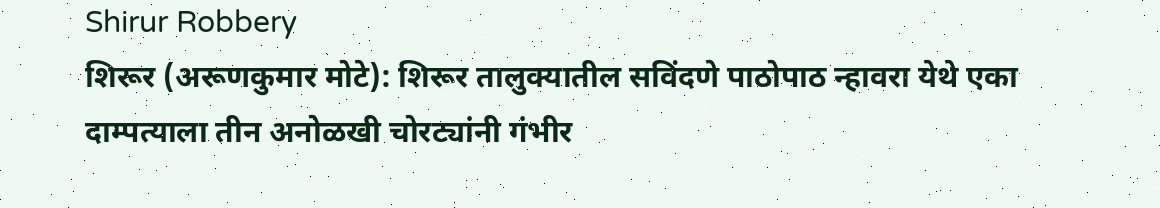Shirur Robbery
शिरूर (अरूणकुमार मोटे): शिरूर तालुक्यातील सविंदणे पाठोपाठ न्हावरा येथे एका दाम्पत्याला तीन अनोळखी चोरट्यांनी गंभीर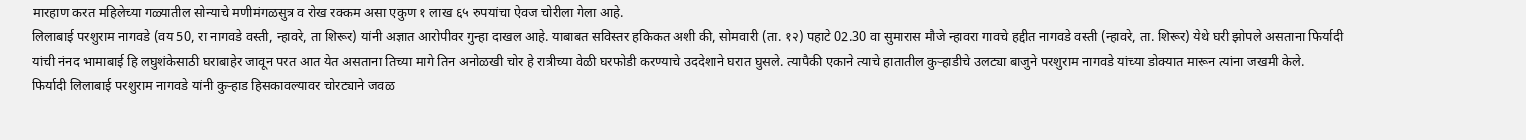मारहाण करत महिलेच्या गळ्यातील सोन्याचे मणीमंगळसुत्र व रोख रक्कम असा एकुण १ लाख ६५ रुपयांचा ऐवज चोरीला गेला आहे.
लिलाबाई परशुराम नागवडे (वय 50, रा नागवडे वस्ती, न्हावरे, ता शिरूर) यांनी अज्ञात आरोपीवर गुन्हा दाखल आहे. याबाबत सविस्तर हकिकत अशी की, सोमवारी (ता. १२) पहाटे 02.30 वा सुमारास मौजे न्हावरा गावचे हद्दीत नागवडे वस्ती (न्हावरे, ता. शिरूर) येथे घरी झोपले असताना फिर्यादी यांची नंनद भामाबाई हि लघुशंकेसाठी घराबाहेर जावून परत आत येत असताना तिच्या मागे तिन अनोळखी चोर हे रात्रीच्या वेळी घरफोडी करण्याचे उददेशाने घरात घुसले. त्यापैकी एकाने त्याचे हातातील कुऱ्हाडीचे उलट्या बाजुने परशुराम नागवडे यांच्या डोक्यात मारून त्यांना जखमी केले.
फिर्यादी लिलाबाई परशुराम नागवडे यांनी कुऱ्हाड हिसकावल्यावर चोरट्याने जवळ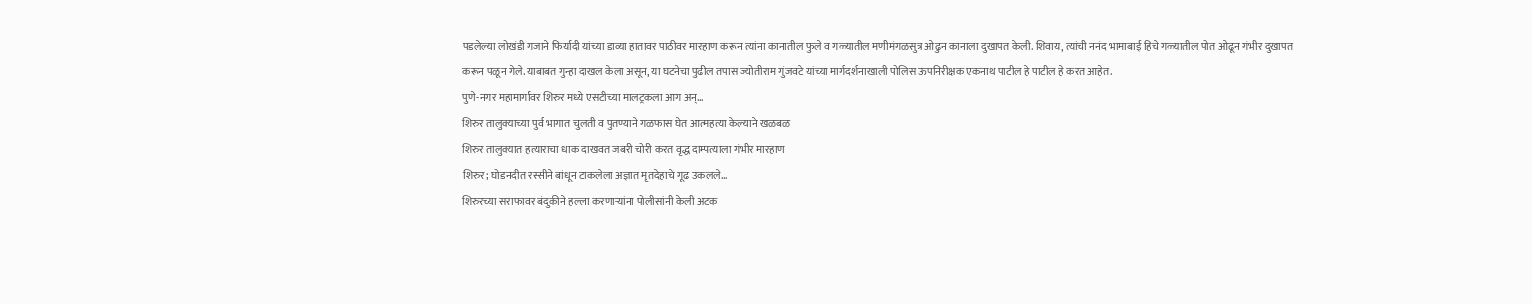पडलेल्या लोखंडी गजाने फिर्यादी यांच्या डाव्या हातावर पाठीवर मारहाण करून त्यांना कानातील फुले व गळ्यातील मणीमंगळसुत्र ओढुन कानाला दुखापत केली. शिवाय, त्यांची ननंद भामाबाई हिचे गळ्यातील पोत ओढून गंभीर दुखापत करून पळून गेले. याबाबत गुन्हा दाखल केला असून, या घटनेचा पुढील तपास ज्योतीराम गुंजवटे यांच्या मार्गदर्शनाखाली पोलिस ऊपनिरीक्षक एकनाथ पाटील हे पाटील हे करत आहेत.
पुणे-नगर महामार्गावर शिरुर मध्ये एसटीच्या मालट्रकला आग अन्…
शिरुर तालुक्याच्या पुर्व भागात चुलती व पुतण्याने गळफास घेत आत्महत्या केल्याने खळबळ
शिरुर तालुक्यात हत्याराचा धाक दाखवत जबरी चोरी करत वृद्ध दाम्पत्याला गंभीर मारहाण
शिरुर; घोडनदीत रस्सीने बांधून टाकलेला अज्ञात मृतदेहाचे गूढ उकलले…
शिरुरच्या सराफावर बंदुकीने हल्ला करणाऱ्यांना पोलीसांनी केली अटक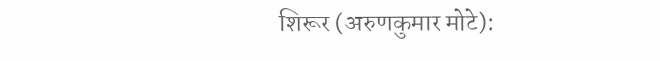शिरूर (अरुणकुमार मोटे):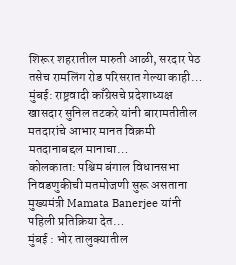शिरूर शहरातील मारुती आळी, सरदार पेठ तसेच रामलिंग रोड परिसरात गेल्या काही…
मुंबई: राष्ट्रवादी काँग्रेसचे प्रदेशाध्यक्ष खासदार सुनिल तटकरे यांनी बारामतीतील मतदारांचे आभार मानत विक्रमी मतदानाबद्दल मानाचा…
कोलकाता: पश्चिम बंगाल विधानसभा निवडणुकीची मतमोजणी सुरू असताना मुख्यमंत्री Mamata Banerjee यांनी पहिली प्रतिक्रिया देत…
मुंबई : भोर तालुक्यातील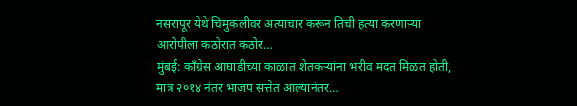नसरापूर येथे चिमुकलीवर अत्याचार करून तिची हत्या करणाऱ्या आरोपीला कठोरात कठोर…
मुंबई: काँग्रेस आघाडीच्या काळात शेतकऱ्यांना भरीव मदत मिळत होती, मात्र २०१४ नंतर भाजप सत्तेत आल्यानंतर…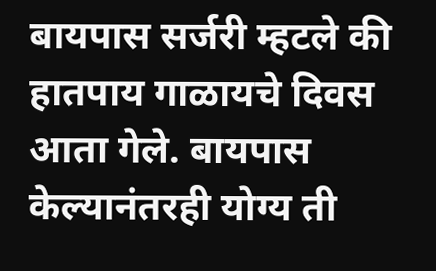बायपास सर्जरी म्हटले की हातपाय गाळायचे दिवस आता गेले. बायपास केल्यानंतरही योग्य ती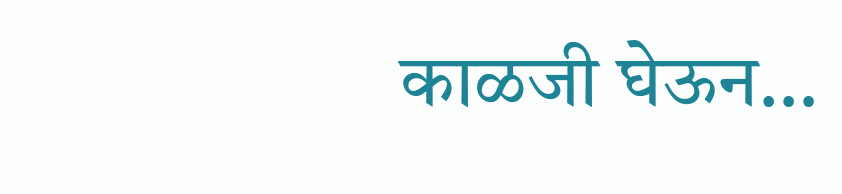काळजी घेऊन…